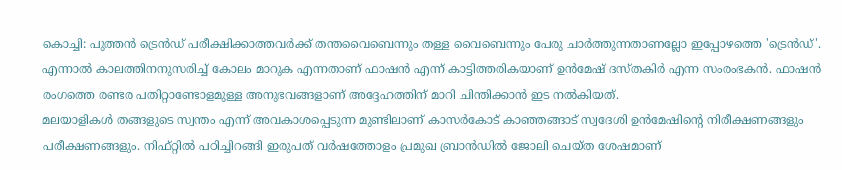കൊച്ചി: പുത്തൻ ട്രെൻഡ് പരീക്ഷിക്കാത്തവർക്ക് തന്തവൈബെന്നും തള്ള വൈബെന്നും പേരു ചാർത്തുന്നതാണല്ലോ ഇപ്പോഴത്തെ 'ട്രെൻഡ്'. എന്നാൽ കാലത്തിനനുസരിച്ച് കോലം മാറുക എന്നതാണ് ഫാഷൻ എന്ന് കാട്ടിത്തരികയാണ് ഉൻമേഷ് ദസ്തകിർ എന്ന സംരംഭകൻ. ഫാഷൻ രംഗത്തെ രണ്ടര പതിറ്റാണ്ടോളമുള്ള അനുഭവങ്ങളാണ് അദ്ദേഹത്തിന് മാറി ചിന്തിക്കാൻ ഇട നൽകിയത്.
മലയാളികൾ തങ്ങളുടെ സ്വന്തം എന്ന് അവകാശപ്പെടുന്ന മുണ്ടിലാണ് കാസർകോട് കാഞ്ഞങ്ങാട് സ്വദേശി ഉൻമേഷിന്റെ നിരീക്ഷണങ്ങളും പരീക്ഷണങ്ങളും. നിഫ്റ്റിൽ പഠിച്ചിറങ്ങി ഇരുപത് വർഷത്തോളം പ്രമുഖ ബ്രാൻഡിൽ ജോലി ചെയ്ത ശേഷമാണ്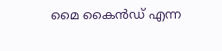മൈ കൈൻഡ് എന്ന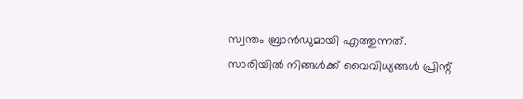സ്വന്തം ബ്രാൻഡുമായി എത്തുന്നത്.
സാരിയിൽ നിങ്ങൾക്ക് വൈവിധ്യങ്ങൾ പ്രിന്റ്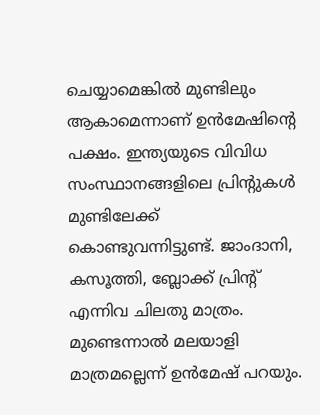ചെയ്യാമെങ്കിൽ മുണ്ടിലും ആകാമെന്നാണ് ഉൻമേഷിന്റെ പക്ഷം. ഇന്ത്യയുടെ വിവിധ സംസ്ഥാനങ്ങളിലെ പ്രിന്റുകൾ മുണ്ടിലേക്ക് കൊണ്ടുവന്നിട്ടുണ്ട്. ജാംദാനി, കസൂത്തി, ബ്ലോക്ക് പ്രിന്റ് എന്നിവ ചിലതു മാത്രം.
മുണ്ടെന്നാൽ മലയാളി മാത്രമല്ലെന്ന് ഉൻമേഷ് പറയും.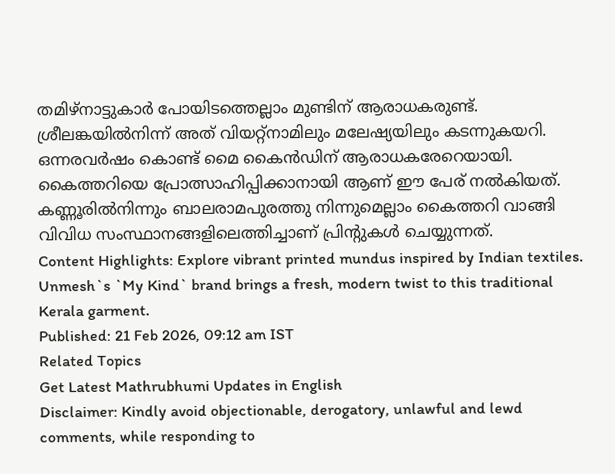തമിഴ്നാട്ടുകാർ പോയിടത്തെല്ലാം മുണ്ടിന് ആരാധകരുണ്ട്. ശ്രീലങ്കയിൽനിന്ന് അത് വിയറ്റ്നാമിലും മലേഷ്യയിലും കടന്നുകയറി. ഒന്നരവർഷം കൊണ്ട് മൈ കൈൻഡിന് ആരാധകരേറെയായി. കൈത്തറിയെ പ്രോത്സാഹിപ്പിക്കാനായി ആണ് ഈ പേര് നൽകിയത്. കണ്ണൂരിൽനിന്നും ബാലരാമപുരത്തു നിന്നുമെല്ലാം കൈത്തറി വാങ്ങി വിവിധ സംസ്ഥാനങ്ങളിലെത്തിച്ചാണ് പ്രിന്റുകൾ ചെയ്യുന്നത്.
Content Highlights: Explore vibrant printed mundus inspired by Indian textiles. Unmesh`s `My Kind` brand brings a fresh, modern twist to this traditional Kerala garment.
Published: 21 Feb 2026, 09:12 am IST
Related Topics
Get Latest Mathrubhumi Updates in English
Disclaimer: Kindly avoid objectionable, derogatory, unlawful and lewd comments, while responding to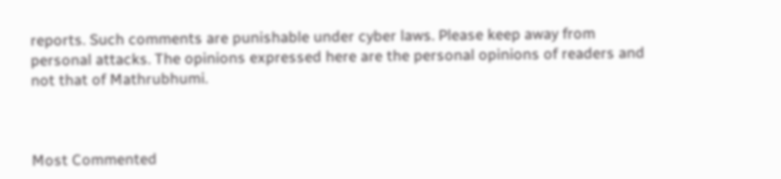reports. Such comments are punishable under cyber laws. Please keep away from personal attacks. The opinions expressed here are the personal opinions of readers and not that of Mathrubhumi.



Most Commented